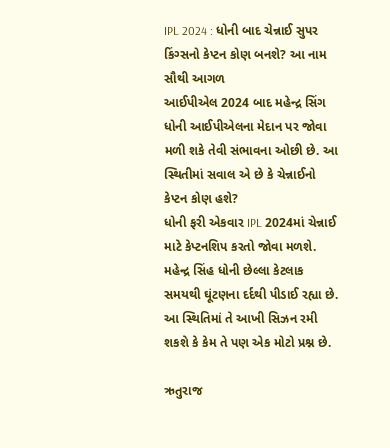IPL 2024 : ધોની બાદ ચેન્નાઈ સુપર કિંગ્સનો કેપ્ટન કોણ બનશે? આ નામ સૌથી આગળ
આઈપીએલ 2024 બાદ મહેન્દ્ર સિંગ ધોની આઈપીએલના મેદાન પર જોવા મળી શકે તેવી સંભાવના ઓછી છે. આ સ્થિતીમાં સવાલ એ છે કે ચેન્નાઈનો કેપ્ટન કોણ હશે?
ધોની ફરી એકવાર IPL 2024માં ચેન્નાઈ માટે કેપ્ટનશિપ કરતો જોવા મળશે. મહેન્દ્ર સિંહ ધોની છેલ્લા કેટલાક સમયથી ઘૂંટણના દર્દથી પીડાઈ રહ્યા છે. આ સ્થિતિમાં તે આખી સિઝન રમી શકશે કે કેમ તે પણ એક મોટો પ્રશ્ન છે.

ઋતુરાજ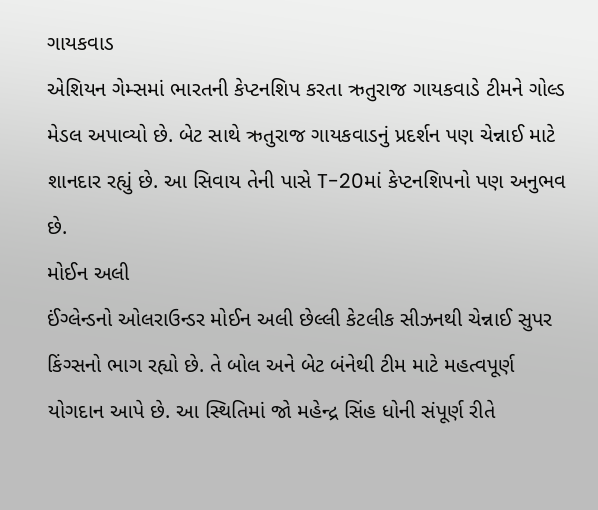ગાયકવાડ
એશિયન ગેમ્સમાં ભારતની કેપ્ટનશિપ કરતા ઋતુરાજ ગાયકવાડે ટીમને ગોલ્ડ મેડલ અપાવ્યો છે. બેટ સાથે ઋતુરાજ ગાયકવાડનું પ્રદર્શન પણ ચેન્નાઈ માટે શાનદાર રહ્યું છે. આ સિવાય તેની પાસે T-20માં કેપ્ટનશિપનો પણ અનુભવ છે.
મોઈન અલી
ઈંગ્લેન્ડનો ઓલરાઉન્ડર મોઈન અલી છેલ્લી કેટલીક સીઝનથી ચેન્નાઈ સુપર કિંગ્સનો ભાગ રહ્યો છે. તે બોલ અને બેટ બંનેથી ટીમ માટે મહત્વપૂર્ણ યોગદાન આપે છે. આ સ્થિતિમાં જો મહેન્દ્ર સિંહ ધોની સંપૂર્ણ રીતે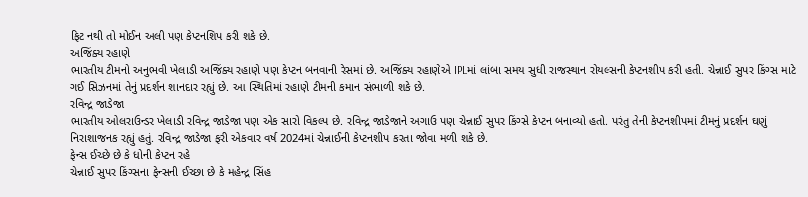ફિટ નથી તો મોઈન અલી પણ કેપ્ટનશિપ કરી શકે છે.
અજિંક્ય રહાણે
ભારતીય ટીમનો અનુભવી ખેલાડી અજિંક્ય રહાણે પણ કેપ્ટન બનવાની રેસમાં છે. અજિંક્ય રહાણેએ IPLમાં લાંબા સમય સુધી રાજસ્થાન રોયલ્સની કેપ્ટનશીપ કરી હતી. ચેન્નાઈ સુપર કિંગ્સ માટે ગઈ સિઝનમાં તેનું પ્રદર્શન શાનદાર રહ્યું છે. આ સ્થિતિમાં રહાણે ટીમની કમાન સંભાળી શકે છે.
રવિન્દ્ર જાડેજા
ભારતીય ઓલરાઉન્ડર ખેલાડી રવિન્દ્ર જાડેજા પણ એક સારો વિકલ્પ છે. રવિન્દ્ર જાડેજાને અગાઉ પણ ચેન્નાઈ સુપર કિંગ્સે કેપ્ટન બનાવ્યો હતો. પરંતુ તેની કેપ્ટનશીપમાં ટીમનું પ્રદર્શન ઘણું નિરાશાજનક રહ્યું હતું. રવિન્દ્ર જાડેજા ફરી એકવાર વર્ષ 2024માં ચેન્નાઈની કેપ્ટનશીપ કરતા જોવા મળી શકે છે.
ફેન્સ ઈચ્છે છે કે ધોની કેપ્ટન રહે
ચેન્નાઈ સુપર કિંગ્સના ફેન્સની ઈચ્છા છે કે મહેન્દ્ર સિંહ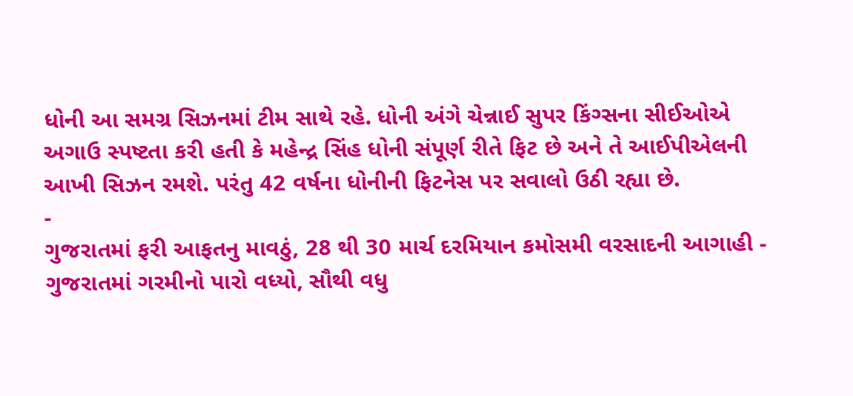ધોની આ સમગ્ર સિઝનમાં ટીમ સાથે રહે. ધોની અંગે ચેન્નાઈ સુપર કિંગ્સના સીઈઓએ અગાઉ સ્પષ્ટતા કરી હતી કે મહેન્દ્ર સિંહ ધોની સંપૂર્ણ રીતે ફિટ છે અને તે આઈપીએલની આખી સિઝન રમશે. પરંતુ 42 વર્ષના ધોનીની ફિટનેસ પર સવાલો ઉઠી રહ્યા છે.
-
ગુજરાતમાં ફરી આફતનુ માવઠું, 28 થી 30 માર્ચ દરમિયાન કમોસમી વરસાદની આગાહી -
ગુજરાતમાં ગરમીનો પારો વધ્યો, સૌથી વધુ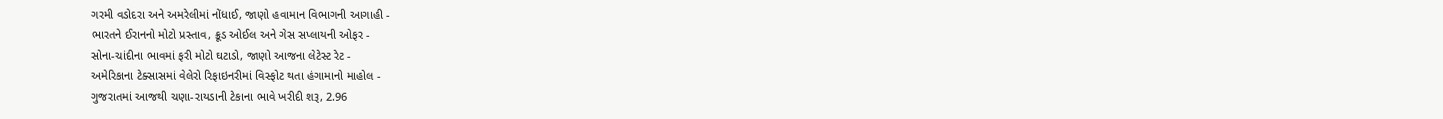ગરમી વડોદરા અને અમરેલીમાં નોંધાઈ, જાણો હવામાન વિભાગની આગાહી -
ભારતને ઈરાનનો મોટો પ્રસ્તાવ, ક્રૂડ ઓઈલ અને ગેસ સપ્લાયની ઓફર -
સોના-ચાંદીના ભાવમાં ફરી મોટો ઘટાડો, જાણો આજના લેટેસ્ટ રેટ -
અમેરિકાના ટેક્સાસમાં વેલેરો રિફાઇનરીમાં વિસ્ફોટ થતા હંગામાનો માહોલ -
ગુજરાતમાં આજથી ચણા-રાયડાની ટેકાના ભાવે ખરીદી શરૂ, 2.96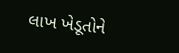લાખ ખેડૂતોને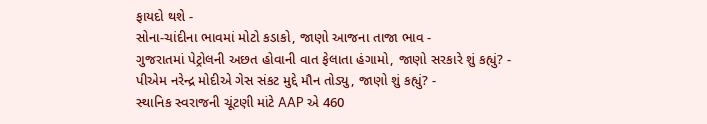ફાયદો થશે -
સોના-ચાંદીના ભાવમાં મોટો કડાકો, જાણો આજના તાજા ભાવ -
ગુજરાતમાં પેટ્રોલની અછત હોવાની વાત ફેલાતા હંગામો, જાણો સરકારે શું કહ્યું? -
પીએમ નરેન્દ્ર મોદીએ ગેસ સંકટ મુદ્દે મૌન તોડ્યુ, જાણો શું કહ્યું? -
સ્થાનિક સ્વરાજની ચૂંટણી માંટે AAP એ 460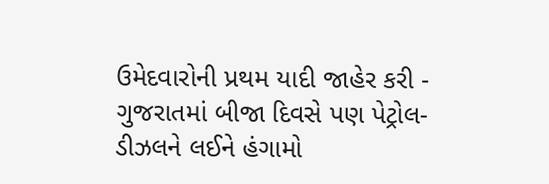ઉમેદવારોની પ્રથમ યાદી જાહેર કરી -
ગુજરાતમાં બીજા દિવસે પણ પેટ્રોલ-ડીઝલને લઈને હંગામો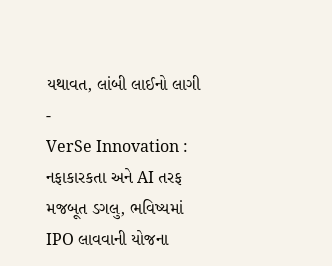યથાવત, લાંબી લાઈનો લાગી -
VerSe Innovation : નફાકારકતા અને AI તરફ મજબૂત ડગલુ, ભવિષ્યમાં IPO લાવવાની યોજના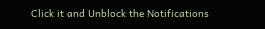Click it and Unblock the Notifications